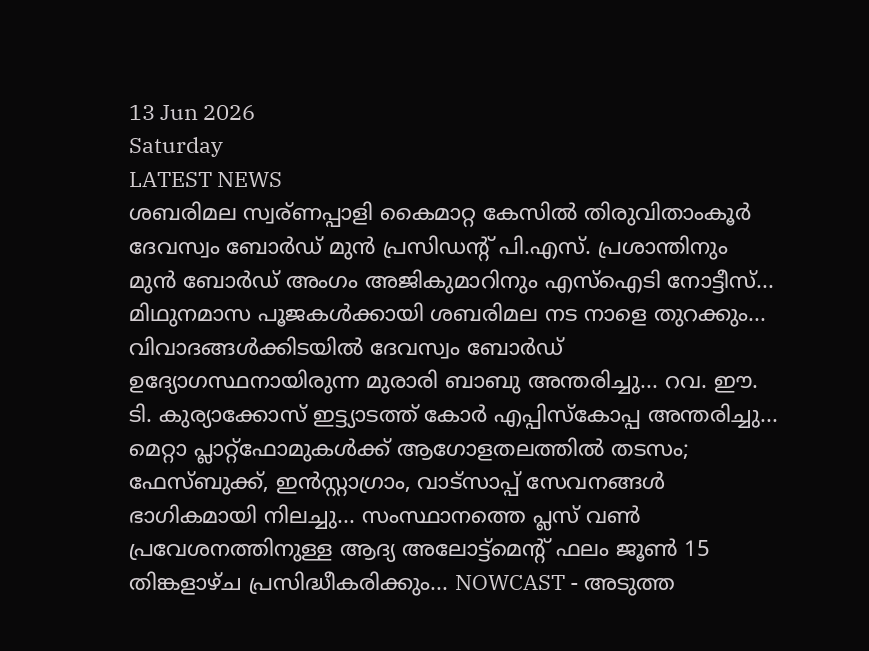13 Jun 2026
Saturday
LATEST NEWS
ശബരിമല സ്വര്ണപ്പാളി കൈമാറ്റ കേസിൽ തിരുവിതാംകൂർ ദേവസ്വം ബോർഡ് മുൻ പ്രസിഡന്റ് പി.എസ്. പ്രശാന്തിനും മുൻ ബോർഡ് അംഗം അജികുമാറിനും എസ്ഐടി നോട്ടീസ്... മിഥുനമാസ പൂജകൾക്കായി ശബരിമല നട നാളെ തുറക്കും... വിവാദങ്ങൾക്കിടയിൽ ദേവസ്വം ബോർഡ് ഉദ്യോഗസ്ഥനായിരുന്ന മുരാരി ബാബു അന്തരിച്ചു... റവ. ഈ. ടി. കുര്യാക്കോസ് ഇട്ട്യാടത്ത് കോർ എപ്പിസ്കോപ്പ അന്തരിച്ചു... മെറ്റാ പ്ലാറ്റ്‌ഫോമുകൾക്ക് ആഗോളതലത്തിൽ തടസം; ഫേസ്ബുക്ക്, ഇൻസ്റ്റാഗ്രാം, വാട്സാപ്പ് സേവനങ്ങൾ ഭാഗികമായി നിലച്ചു... സംസ്ഥാനത്തെ പ്ലസ് വണ്‍ പ്രവേശനത്തിനുള്ള ആദ്യ അലോട്ട്‌മെന്റ് ഫലം ജൂണ്‍ 15 തിങ്കളാഴ്ച പ്രസിദ്ധീകരിക്കും... NOWCAST - അടുത്ത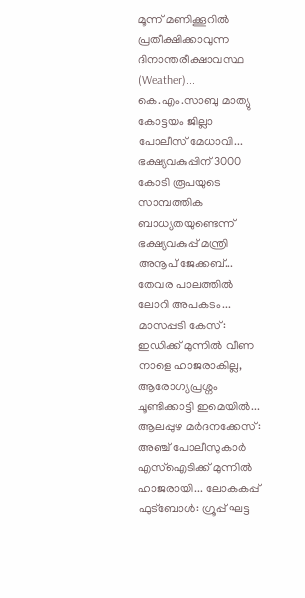മൂന്ന് മണിക്കൂറിൽ പ്രതീക്ഷിക്കാവുന്ന ദിനാന്തരീക്ഷാവസ്ഥ (Weather)... കെ.എം.സാബു മാത്യു കോട്ടയം ജില്ലാ പോലീസ് മേധാവി... ഭക്ഷ്യവകുപ്പിന് 3000 കോടി രൂപയുടെ സാമ്പത്തിക ബാധ്യതയുണ്ടെന്ന് ഭക്ഷ്യവകുപ്പ് മന്ത്രി അനൂപ് ജേക്കബ്... തേവര പാലത്തിൽ ലോറി അപകടം... മാസപ്പടി കേസ്: ഇഡിക്ക് മുന്നിൽ വീണ നാളെ ഹാജരാകില്ല, ആരോഗ്യപ്രശ്നം ചൂണ്ടിക്കാട്ടി ഇമെയിൽ... ആലപ്പുഴ മർദനക്കേസ്: അഞ്ച് പോലീസുകാർ എസ്‌ഐടിക്ക് മുന്നിൽ ഹാജരായി... ലോകകപ്പ് ഫുട്ബോൾ: ഗ്രൂപ്പ് ഘട്ട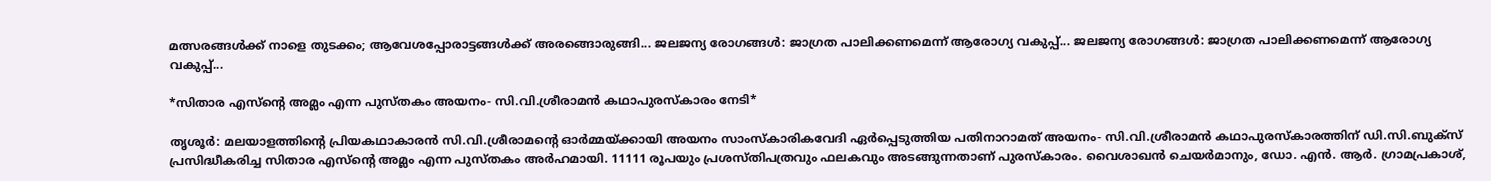മത്സരങ്ങൾക്ക് നാളെ തുടക്കം; ആവേശപ്പോരാട്ടങ്ങൾക്ക് അരങ്ങൊരുങ്ങി... ജലജന്യ രോഗങ്ങള്‍: ജാഗ്രത പാലിക്കണമെന്ന് ആരോഗ്യ വകുപ്പ്... ജലജന്യ രോഗങ്ങള്‍: ജാഗ്രത പാലിക്കണമെന്ന് ആരോഗ്യ വകുപ്പ്...

*സിതാര എസ്ന്റെ അമ്ലം എന്ന പുസ്തകം അയനം- സി.വി.ശ്രീരാമൻ കഥാപുരസ്കാരം നേടി*

തൃശൂർ: മലയാളത്തിന്റെ പ്രിയകഥാകാരൻ സി.വി.ശ്രീരാമന്റെ ഓർമ്മയ്ക്കായി അയനം സാംസ്കാരികവേദി ഏർപ്പെടുത്തിയ പതിനാറാമത് അയനം- സി.വി.ശ്രീരാമൻ കഥാപുരസ്കാരത്തിന് ഡി.സി.ബുക്സ് പ്രസിദ്ധീകരിച്ച സിതാര എസ്ന്റെ അമ്ലം എന്ന പുസ്തകം അർഹമായി. 11111 രൂപയും പ്രശസ്തിപത്രവും ഫലകവും അടങ്ങുന്നതാണ് പുരസ്കാരം. വൈശാഖൻ ചെയർമാനും, ഡോ. എൻ. ആർ. ഗ്രാമപ്രകാശ്,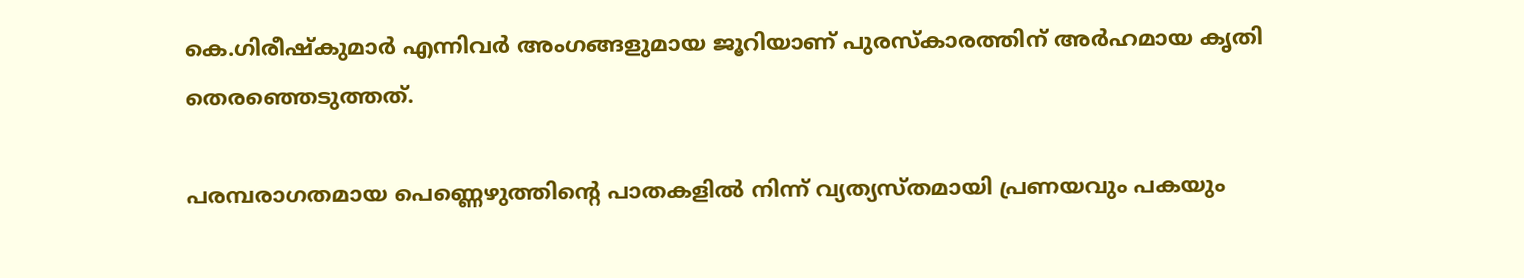കെ.ഗിരീഷ്കുമാർ എന്നിവർ അംഗങ്ങളുമായ ജൂറിയാണ് പുരസ്കാരത്തിന് അർഹമായ കൃതി തെരഞ്ഞെടുത്തത്.

പരമ്പരാഗതമായ പെണ്ണെഴുത്തിൻ്റെ പാതകളിൽ നിന്ന് വ്യത്യസ്തമായി പ്രണയവും പകയും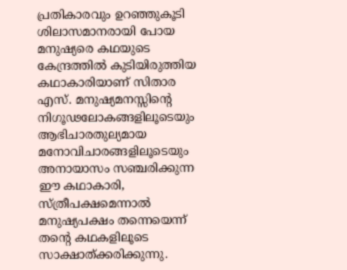പ്രതികാരവും ഉറഞ്ഞുകൂടി ശിലാസമാനരായി പോയ മനുഷ്യരെ കഥയുടെ കേന്ദ്രത്തിൽ കുടിയിരുത്തിയ കഥാകാരിയാണ് സിതാര എസ്. മനുഷ്യമനസ്സിൻ്റെ നിഗൂഢലോകങ്ങളിലൂടെയും ആഭിചാരതുല്യമായ മനോവിചാരങ്ങളിലൂടെയും അനായാസം സഞ്ചരിക്കുന്ന ഈ കഥാകാരി, സ്ത്രീപക്ഷമെന്നാൽ മനുഷ്യപക്ഷം തന്നെയെന്ന് തൻ്റെ കഥകളിലൂടെ സാക്ഷാത്ക്കരിക്കുന്നു.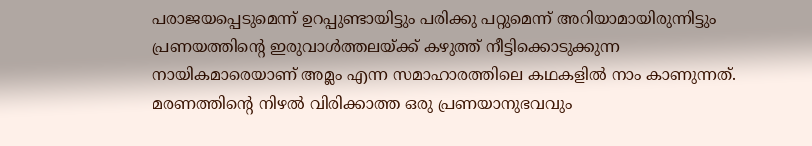പരാജയപ്പെടുമെന്ന് ഉറപ്പുണ്ടായിട്ടും പരിക്കു പറ്റുമെന്ന് അറിയാമായിരുന്നിട്ടും പ്രണയത്തിൻ്റെ ഇരുവാൾത്തലയ്ക്ക് കഴുത്ത് നീട്ടിക്കൊടുക്കുന്ന നായികമാരെയാണ് അമ്ലം എന്ന സമാഹാരത്തിലെ കഥകളിൽ നാം കാണുന്നത്. മരണത്തിൻ്റെ നിഴൽ വിരിക്കാത്ത ഒരു പ്രണയാനുഭവവും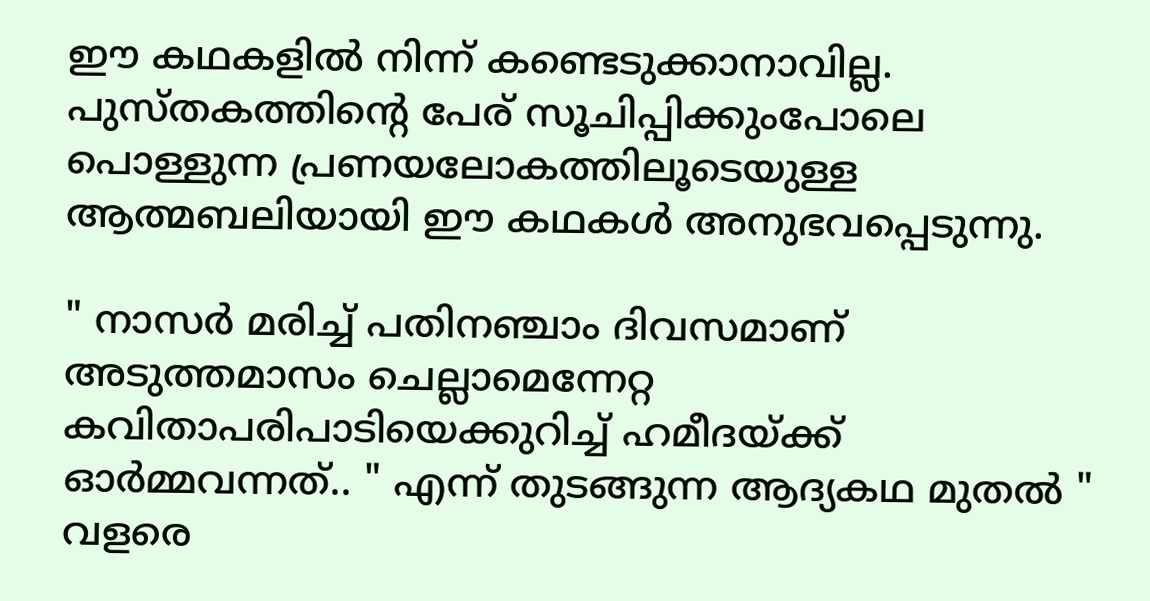ഈ കഥകളിൽ നിന്ന് കണ്ടെടുക്കാനാവില്ല. പുസ്തകത്തിൻ്റെ പേര് സൂചിപ്പിക്കുംപോലെ പൊള്ളുന്ന പ്രണയലോകത്തിലൂടെയുള്ള ആത്മബലിയായി ഈ കഥകൾ അനുഭവപ്പെടുന്നു.

" നാസർ മരിച്ച് പതിനഞ്ചാം ദിവസമാണ് അടുത്തമാസം ചെല്ലാമെന്നേറ്റ കവിതാപരിപാടിയെക്കുറിച്ച് ഹമീദയ്ക്ക് ഓർമ്മവന്നത്.. " എന്ന് തുടങ്ങുന്ന ആദ്യകഥ മുതൽ " വളരെ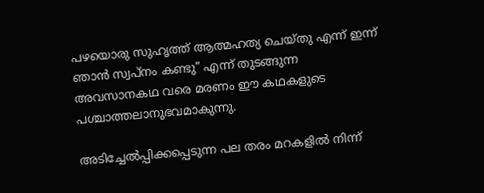പഴയൊരു സുഹൃത്ത് ആത്മഹത്യ ചെയ്തു എന്ന് ഇന്ന് ഞാൻ സ്വപ്നം കണ്ടു" എന്ന് തുടങ്ങുന്ന അവസാനകഥ വരെ മരണം ഈ കഥകളുടെ പശ്ചാത്തലാനുഭവമാകുന്നു.

അടിച്ചേൽപ്പിക്കപ്പെടുന്ന പല തരം മറകളിൽ നിന്ന്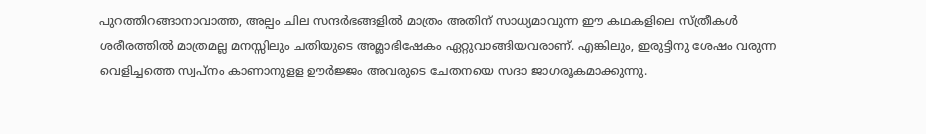പുറത്തിറങ്ങാനാവാത്ത, അല്പം ചില സന്ദർഭങ്ങളിൽ മാത്രം അതിന് സാധ്യമാവുന്ന ഈ കഥകളിലെ സ്ത്രീകൾ ശരീരത്തിൽ മാത്രമല്ല മനസ്സിലും ചതിയുടെ അമ്ലാഭിഷേകം ഏറ്റുവാങ്ങിയവരാണ്. എങ്കിലും, ഇരുട്ടിനു ശേഷം വരുന്ന വെളിച്ചത്തെ സ്വപ്നം കാണാനുളള ഊർജ്ജം അവരുടെ ചേതനയെ സദാ ജാഗരൂകമാക്കുന്നു.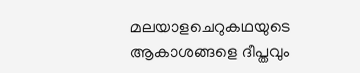മലയാളചെറുകഥയുടെ ആകാശങ്ങളെ ദീപ്തവും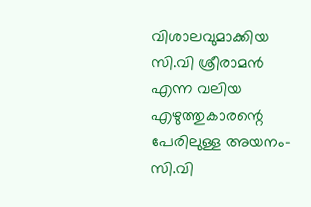വിശാലവുമാക്കിയ സി.വി ശ്രീരാമന്‍ എന്ന വലിയ എഴുത്തുകാരന്റെ പേരിലുള്ള അയനം- സി.വി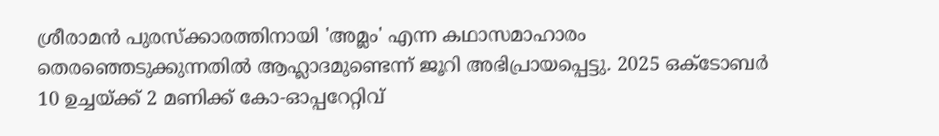ശ്രീരാമന്‍ പുരസ്‌ക്കാരത്തിനായി 'അമ്ലം' എന്ന കഥാസമാഹാരം തെരഞ്ഞെടുക്കുന്നതില്‍ ആഹ്ലാദമുണ്ടെന്ന് ജൂറി അഭിപ്രായപ്പെട്ടു. 2025 ഒക്ടോബർ 10 ഉച്ചയ്ക്ക് 2 മണിക്ക് കോ-ഓപ്പറേറ്റിവ്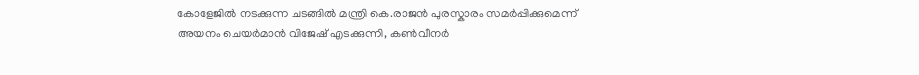കോളേജിൽ നടക്കുന്ന ചടങ്ങിൽ മന്ത്രി കെ.രാജൻ പുരസ്കാരം സമർപ്പിക്കുമെന്ന് അയനം ചെയർമാൻ വിജേഷ് എടക്കുന്നി, കൺവീനർ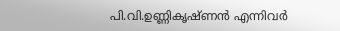പി.വി.ഉണ്ണികൃഷ്ണൻ എന്നിവർ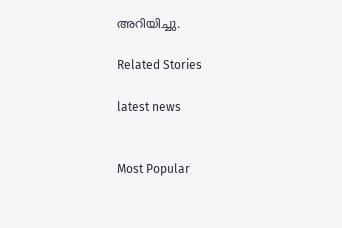അറിയിച്ചു.

Related Stories

latest news


Most Popular